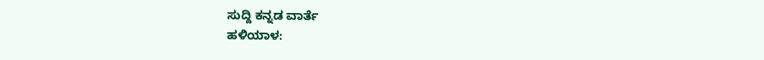ಸುದ್ದಿ ಕನ್ನಡ ವಾರ್ತೆ
ಹಳಿಯಾಳ: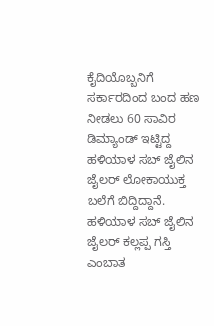ಕೈದಿಯೊಬ್ಬನಿಗೆ ಸರ್ಕಾರದಿಂದ ಬಂದ ಹಣ ನೀಡಲು 60 ಸಾವಿರ ಡಿಮ್ಯಾಂಡ್ ಇಟ್ಟಿದ್ದ ಹಳಿಯಾಳ ಸಬ್ ಜೈಲಿನ ಜೈಲರ್ ಲೋಕಾಯುಕ್ತ ಬಲೆಗೆ ಬಿದ್ದಿದ್ದಾನೆ.
ಹಳಿಯಾಳ ಸಬ್ ಜೈಲಿನ ಜೈಲರ್ ಕಲ್ಲಪ್ಪ ಗಸ್ತಿ ಎಂಬಾತ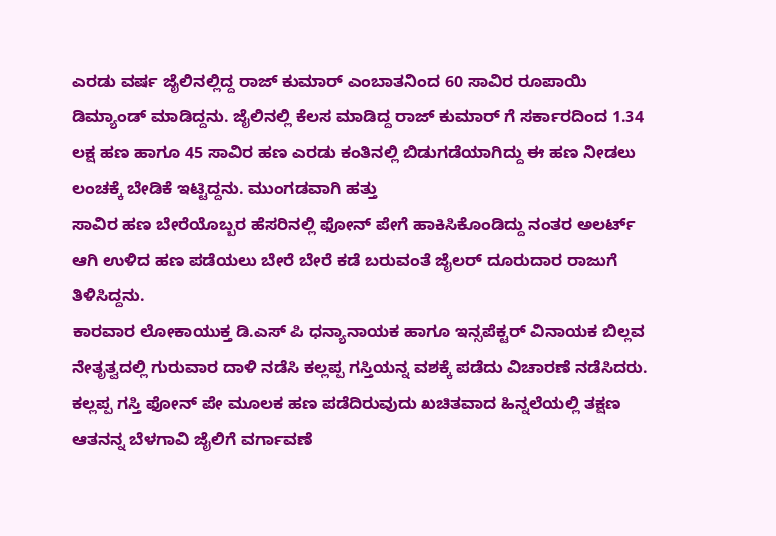ಎರಡು ವರ್ಷ ಜೈಲಿನಲ್ಲಿದ್ದ ರಾಜ್ ಕುಮಾರ್ ಎಂಬಾತನಿಂದ 60 ಸಾವಿರ ರೂಪಾಯಿ ಡಿಮ್ಯಾಂಡ್ ಮಾಡಿದ್ದನು. ಜೈಲಿನಲ್ಲಿ ಕೆಲಸ ಮಾಡಿದ್ದ ರಾಜ್ ಕುಮಾರ್ ಗೆ ಸರ್ಕಾರದಿಂದ 1.34 ಲಕ್ಷ ಹಣ ಹಾಗೂ 45 ಸಾವಿರ ಹಣ ಎರಡು ಕಂತಿನಲ್ಲಿ ಬಿಡುಗಡೆಯಾಗಿದ್ದು ಈ ಹಣ ನೀಡಲು ಲಂಚಕ್ಕೆ ಬೇಡಿಕೆ ಇಟ್ಟಿದ್ದನು. ಮುಂಗಡವಾಗಿ ಹತ್ತು
ಸಾವಿರ ಹಣ ಬೇರೆಯೊಬ್ಬರ ಹೆಸರಿನಲ್ಲಿ ಫೋನ್ ಪೇಗೆ ಹಾಕಿಸಿಕೊಂಡಿದ್ದು ನಂತರ ಅಲರ್ಟ್ ಆಗಿ ಉಳಿದ ಹಣ ಪಡೆಯಲು ಬೇರೆ ಬೇರೆ ಕಡೆ ಬರುವಂತೆ ಜೈಲರ್ ದೂರುದಾರ ರಾಜುಗೆ ತಿಳಿಸಿದ್ದನು.
ಕಾರವಾರ ಲೋಕಾಯುಕ್ತ ಡಿ.ಎಸ್ ಪಿ ಧನ್ಯಾನಾಯಕ ಹಾಗೂ ಇನ್ಸಪೆಕ್ಟರ್ ವಿನಾಯಕ ಬಿಲ್ಲವ ನೇತೃತ್ವದಲ್ಲಿ ಗುರುವಾರ ದಾಳಿ ನಡೆಸಿ ಕಲ್ಲಪ್ಪ ಗಸ್ತಿಯನ್ನ ವಶಕ್ಕೆ ಪಡೆದು ವಿಚಾರಣೆ ನಡೆಸಿದರು. ಕಲ್ಲಪ್ಪ ಗಸ್ತಿ ಫೋನ್ ಪೇ ಮೂಲಕ ಹಣ ಪಡೆದಿರುವುದು ಖಚಿತವಾದ ಹಿನ್ನಲೆಯಲ್ಲಿ ತಕ್ಷಣ ಆತನನ್ನ ಬೆಳಗಾವಿ ಜೈಲಿಗೆ ವರ್ಗಾವಣೆ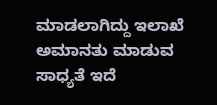ಮಾಡಲಾಗಿದ್ದು ಇಲಾಖೆ ಅಮಾನತು ಮಾಡುವ ಸಾಧ್ಯತೆ ಇದೆ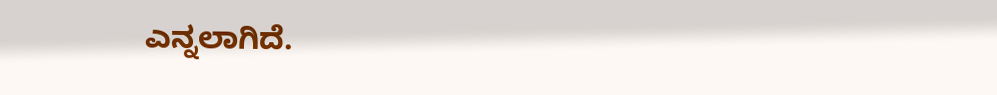ಎನ್ನಲಾಗಿದೆ.